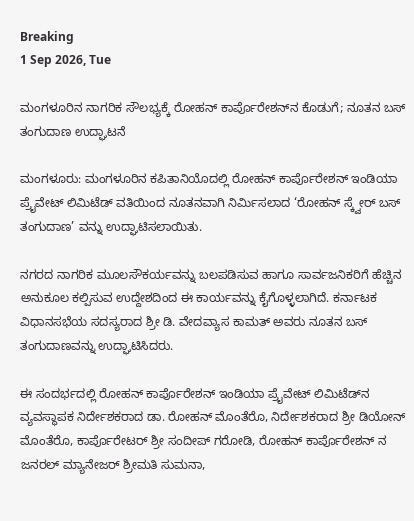Breaking
1 Sep 2026, Tue

ಮಂಗಳೂರಿನ ನಾಗರಿಕ ಸೌಲಭ್ಯಕ್ಕೆ ರೋಹನ್ ಕಾರ್ಪೊರೇಶನ್‌ನ ಕೊಡುಗೆ; ನೂತನ ಬಸ್ ತಂಗುದಾಣ ಉದ್ಘಾಟನೆ

ಮಂಗಳೂರು: ಮಂಗಳೂರಿನ ಕಪಿತಾನಿಯೊದಲ್ಲಿ ರೋಹನ್ ಕಾರ್ಪೊರೇಶನ್ ಇಂಡಿಯಾ ಪ್ರೈವೇಟ್ ಲಿಮಿಟೆಡ್ ವತಿಯಿಂದ ನೂತನವಾಗಿ ನಿರ್ಮಿಸಲಾದ ‘ರೋಹನ್ ಸ್ಕ್ವೇರ್ ಬಸ್ ತಂಗುದಾಣ’ ವನ್ನು ಉದ್ಘಾಟಿಸಲಾಯಿತು.

ನಗರದ ನಾಗರಿಕ ಮೂಲಸೌಕರ್ಯವನ್ನು ಬಲಪಡಿಸುವ ಹಾಗೂ ಸಾರ್ವಜನಿಕರಿಗೆ ಹೆಚ್ಚಿನ ಅನುಕೂಲ ಕಲ್ಪಿಸುವ ಉದ್ದೇಶದಿಂದ ಈ ಕಾರ್ಯವನ್ನು ಕೈಗೊಳ್ಳಲಾಗಿದೆ. ಕರ್ನಾಟಕ ವಿಧಾನಸಭೆಯ ಸದಸ್ಯರಾದ ಶ್ರೀ ಡಿ. ವೇದವ್ಯಾಸ ಕಾಮತ್ ಅವರು ನೂತನ ಬಸ್ ತಂಗುದಾಣವನ್ನು ಉದ್ಘಾಟಿಸಿದರು.

ಈ ಸಂದರ್ಭದಲ್ಲಿ ರೋಹನ್ ಕಾರ್ಪೊರೇಶನ್ ಇಂಡಿಯಾ ಪ್ರೈವೇಟ್ ಲಿಮಿಟೆಡ್‌ನ ವ್ಯವಸ್ಥಾಪಕ ನಿರ್ದೇಶಕರಾದ ಡಾ. ರೋಹನ್ ಮೊಂತೆರೊ, ನಿರ್ದೇಶಕರಾದ ಶ್ರೀ ಡಿಯೋನ್ ಮೊಂತೆರೊ, ಕಾರ್ಪೊರೇಟರ್ ಶ್ರೀ ಸಂದೀಪ್ ಗರೋಡಿ, ರೋಹನ್ ಕಾರ್ಪೊರೇಶನ್ ನ ಜನರಲ್ ಮ್ಯಾನೇಜರ್ ಶ್ರೀಮತಿ ಸುಮನಾ,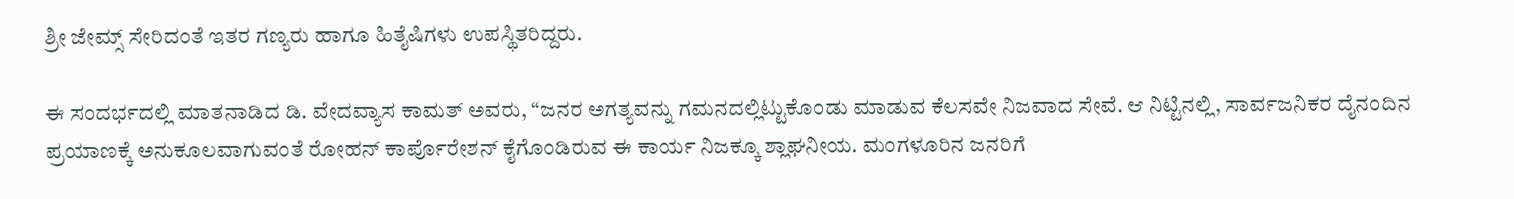ಶ್ರೀ ಜೇಮ್ಸ್ ಸೇರಿದಂತೆ ಇತರ ಗಣ್ಯರು ಹಾಗೂ ಹಿತೈಷಿಗಳು ಉಪಸ್ಥಿತರಿದ್ದರು.

ಈ ಸಂದರ್ಭದಲ್ಲಿ ಮಾತನಾಡಿದ ಡಿ. ವೇದವ್ಯಾಸ ಕಾಮತ್ ಅವರು, “ಜನರ ಅಗತ್ಯವನ್ನು ಗಮನದಲ್ಲಿಟ್ಟುಕೊಂಡು ಮಾಡುವ ಕೆಲಸವೇ ನಿಜವಾದ ಸೇವೆ. ಆ ನಿಟ್ಟಿನಲ್ಲಿ, ಸಾರ್ವಜನಿಕರ ದೈನಂದಿನ ಪ್ರಯಾಣಕ್ಕೆ ಅನುಕೂಲವಾಗುವಂತೆ ರೋಹನ್ ಕಾರ್ಪೊರೇಶನ್ ಕೈಗೊಂಡಿರುವ ಈ ಕಾರ್ಯ ನಿಜಕ್ಕೂ ಶ್ಲಾಘನೀಯ. ಮಂಗಳೂರಿನ ಜನರಿಗೆ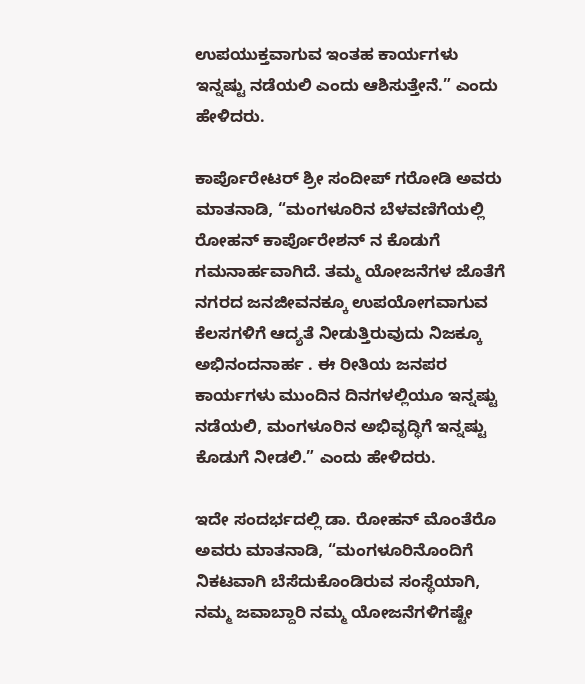ಉಪಯುಕ್ತವಾಗುವ ಇಂತಹ ಕಾರ್ಯಗಳು ಇನ್ನಷ್ಟು ನಡೆಯಲಿ ಎಂದು ಆಶಿಸುತ್ತೇನೆ.” ಎಂದು ಹೇಳಿದರು.

ಕಾರ್ಪೊರೇಟರ್ ಶ್ರೀ ಸಂದೀಪ್ ಗರೋಡಿ ಅವರು ಮಾತನಾಡಿ, “ಮಂಗಳೂರಿನ ಬೆಳವಣಿಗೆಯಲ್ಲಿ ರೋಹನ್ ಕಾರ್ಪೊರೇಶನ್ ನ ಕೊಡುಗೆ ಗಮನಾರ್ಹವಾಗಿದೆ. ತಮ್ಮ ಯೋಜನೆಗಳ ಜೊತೆಗೆ ನಗರದ ಜನಜೀವನಕ್ಕೂ ಉಪಯೋಗವಾಗುವ ಕೆಲಸಗಳಿಗೆ ಆದ್ಯತೆ ನೀಡುತ್ತಿರುವುದು ನಿಜಕ್ಕೂ ಅಭಿನಂದನಾರ್ಹ . ಈ ರೀತಿಯ ಜನಪರ ಕಾರ್ಯಗಳು ಮುಂದಿನ ದಿನಗಳಲ್ಲಿಯೂ ಇನ್ನಷ್ಟು ನಡೆಯಲಿ, ಮಂಗಳೂರಿನ ಅಭಿವೃದ್ಧಿಗೆ ಇನ್ನಷ್ಟು ಕೊಡುಗೆ ನೀಡಲಿ.” ಎಂದು ಹೇಳಿದರು.

ಇದೇ ಸಂದರ್ಭದಲ್ಲಿ ಡಾ. ರೋಹನ್ ಮೊಂತೆರೊ ಅವರು ಮಾತನಾಡಿ, “ಮಂಗಳೂರಿನೊಂದಿಗೆ ನಿಕಟವಾಗಿ ಬೆಸೆದುಕೊಂಡಿರುವ ಸಂಸ್ಥೆಯಾಗಿ, ನಮ್ಮ ಜವಾಬ್ದಾರಿ ನಮ್ಮ ಯೋಜನೆಗಳಿಗಷ್ಟೇ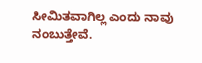ಸೀಮಿತವಾಗಿಲ್ಲ ಎಂದು ನಾವು ನಂಬುತ್ತೇವೆ.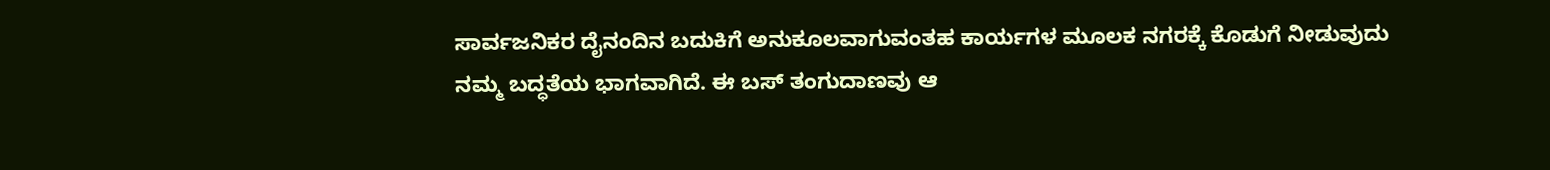ಸಾರ್ವಜನಿಕರ ದೈನಂದಿನ ಬದುಕಿಗೆ ಅನುಕೂಲವಾಗುವಂತಹ ಕಾರ್ಯಗಳ ಮೂಲಕ ನಗರಕ್ಕೆ ಕೊಡುಗೆ ನೀಡುವುದು ನಮ್ಮ ಬದ್ಧತೆಯ ಭಾಗವಾಗಿದೆ. ಈ ಬಸ್ ತಂಗುದಾಣವು ಆ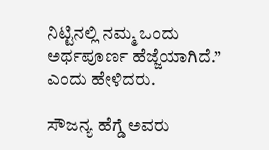ನಿಟ್ಟಿನಲ್ಲಿ ನಮ್ಮ ಒಂದು ಅರ್ಥಪೂರ್ಣ ಹೆಜ್ಜೆಯಾಗಿದೆ.” ಎಂದು ಹೇಳಿದರು.

ಸೌಜನ್ಯ ಹೆಗ್ಡೆ ಅವರು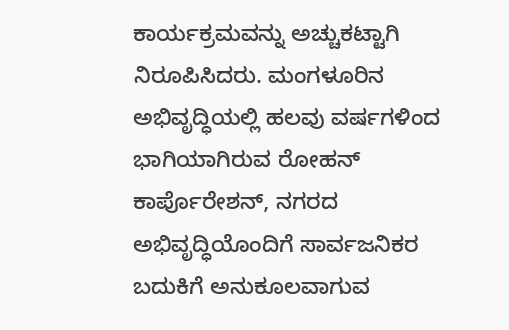ಕಾರ್ಯಕ್ರಮವನ್ನು ಅಚ್ಚುಕಟ್ಟಾಗಿ ನಿರೂಪಿಸಿದರು. ಮಂಗಳೂರಿನ ಅಭಿವೃದ್ಧಿಯಲ್ಲಿ ಹಲವು ವರ್ಷಗಳಿಂದ ಭಾಗಿಯಾಗಿರುವ ರೋಹನ್ ಕಾರ್ಪೊರೇಶನ್, ನಗರದ ಅಭಿವೃದ್ಧಿಯೊಂದಿಗೆ ಸಾರ್ವಜನಿಕರ ಬದುಕಿಗೆ ಅನುಕೂಲವಾಗುವ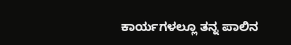ಕಾರ್ಯಗಳಲ್ಲೂ ತನ್ನ ಪಾಲಿನ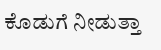ಕೊಡುಗೆ ನೀಡುತ್ತಾ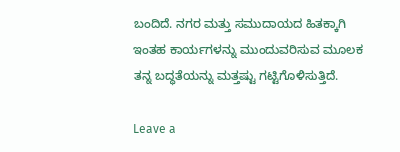ಬಂದಿದೆ. ನಗರ ಮತ್ತು ಸಮುದಾಯದ ಹಿತಕ್ಕಾಗಿ ಇಂತಹ ಕಾರ್ಯಗಳನ್ನು ಮುಂದುವರಿಸುವ ಮೂಲಕ ತನ್ನ ಬದ್ಧತೆಯನ್ನು ಮತ್ತಷ್ಟು ಗಟ್ಟಿಗೊಳಿಸುತ್ತಿದೆ.

Leave a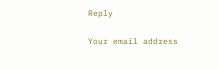Reply

Your email address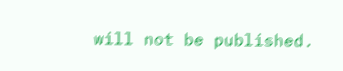will not be published.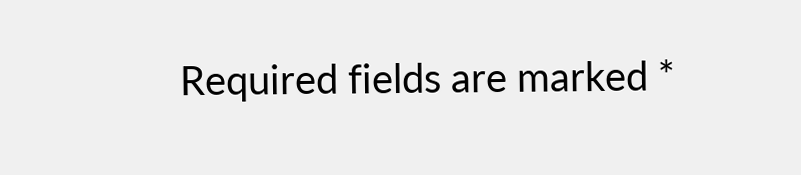Required fields are marked *